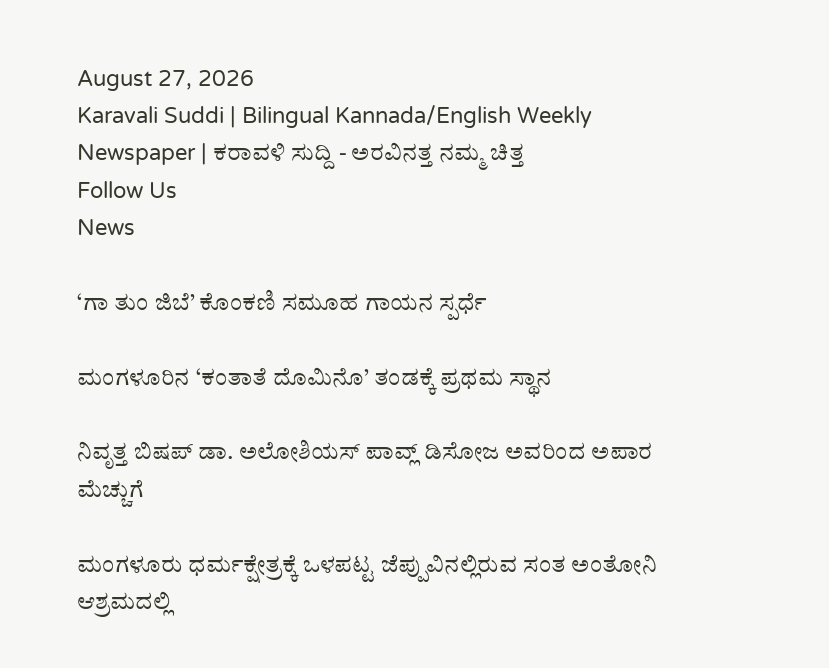August 27, 2026
Karavali Suddi | Bilingual Kannada/English Weekly Newspaper | ಕರಾವಳಿ ಸುದ್ದಿ - ಅರವಿನತ್ತ ನಮ್ಮ ಚಿತ್ತ
Follow Us
News

‘ಗಾ ತುಂ ಜಿಬೆ’ ಕೊಂಕಣಿ ಸಮೂಹ ಗಾಯನ ಸ್ಪರ್ಧೆ

ಮಂಗಳೂರಿನ ‘ಕಂತಾತೆ ದೊಮಿನೊ’ ತಂಡಕ್ಕೆ ಪ್ರಥಮ ಸ್ಥಾನ

ನಿವೃತ್ತ ಬಿಷಪ್ ಡಾ. ಅಲೋಶಿಯಸ್ ಪಾವ್ಲ್ ಡಿಸೋಜ ಅವರಿಂದ ಅಪಾರ ಮೆಚ್ಚುಗೆ

ಮಂಗಳೂರು ಧರ್ಮಕ್ಷೇತ್ರಕ್ಕೆ ಒಳಪಟ್ಟ ಜೆಪ್ಪುವಿನಲ್ಲಿರುವ ಸಂತ ಅಂತೋನಿ ಆಶ್ರಮದಲ್ಲಿ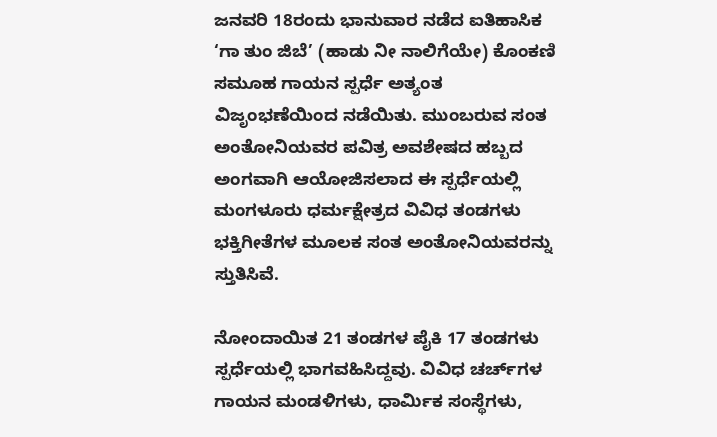ಜನವರಿ 18ರಂದು ಭಾನುವಾರ ನಡೆದ ಐತಿಹಾಸಿಕ ‘ಗಾ ತುಂ ಜಿಬೆ’ (ಹಾಡು ನೀ ನಾಲಿಗೆಯೇ) ಕೊಂಕಣಿ ಸಮೂಹ ಗಾಯನ ಸ್ಪರ್ಧೆ ಅತ್ಯಂತ ವಿಜೃಂಭಣೆಯಿಂದ ನಡೆಯಿತು. ಮುಂಬರುವ ಸಂತ ಅಂತೋನಿಯವರ ಪವಿತ್ರ ಅವಶೇಷದ ಹಬ್ಬದ ಅಂಗವಾಗಿ ಆಯೋಜಿಸಲಾದ ಈ ಸ್ಪರ್ಧೆಯಲ್ಲಿ ಮಂಗಳೂರು ಧರ್ಮಕ್ಷೇತ್ರದ ವಿವಿಧ ತಂಡಗಳು ಭಕ್ತಿಗೀತೆಗಳ ಮೂಲಕ ಸಂತ ಅಂತೋನಿಯವರನ್ನು ಸ್ತುತಿಸಿವೆ.

ನೋಂದಾಯಿತ 21 ತಂಡಗಳ ಪೈಕಿ 17 ತಂಡಗಳು ಸ್ಪರ್ಧೆಯಲ್ಲಿ ಭಾಗವಹಿಸಿದ್ದವು. ವಿವಿಧ ಚರ್ಚ್‌ಗಳ ಗಾಯನ ಮಂಡಳಿಗಳು, ಧಾರ್ಮಿಕ ಸಂಸ್ಥೆಗಳು,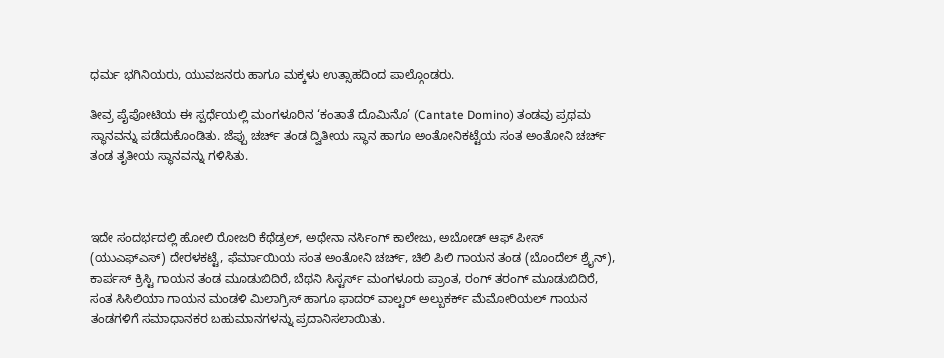ಧರ್ಮ ಭಗಿನಿಯರು, ಯುವಜನರು ಹಾಗೂ ಮಕ್ಕಳು ಉತ್ಸಾಹದಿಂದ ಪಾಲ್ಗೊಂಡರು.

ತೀವ್ರ ಪೈಪೋಟಿಯ ಈ ಸ್ಪರ್ಧೆಯಲ್ಲಿ ಮಂಗಳೂರಿನ ‘ಕಂತಾತೆ ದೊಮಿನೊ’ (Cantate Domino) ತಂಡವು ಪ್ರಥಮ ಸ್ಥಾನವನ್ನು ಪಡೆದುಕೊಂಡಿತು. ಜೆಪ್ಪು ಚರ್ಚ್ ತಂಡ ದ್ವಿತೀಯ ಸ್ಥಾನ ಹಾಗೂ ಅಂತೋನಿಕಟ್ಟೆಯ ಸಂತ ಅಂತೋನಿ ಚರ್ಚ್ ತಂಡ ತೃತೀಯ ಸ್ಥಾನವನ್ನು ಗಳಿಸಿತು.



ಇದೇ ಸಂದರ್ಭದಲ್ಲಿ ಹೋಲಿ ರೋಜರಿ ಕೆಥೆಡ್ರಲ್, ಅಥೇನಾ ನರ್ಸಿಂಗ್ ಕಾಲೇಜು, ಅಬೋಡ್ ಆಫ್ ಪೀಸ್ (ಯುಎಫ್‌ಎಸ್) ದೇರಳಕಟ್ಟೆ, ಫೆರ್ಮಾಯಿಯ ಸಂತ ಅಂತೋನಿ ಚರ್ಚ್, ಚಿಲಿ ಪಿಲಿ ಗಾಯನ ತಂಡ (ಬೊಂದೆಲ್ ಶ್ರೈನ್), ಕಾರ್ಪಸ್ ಕ್ರಿಸ್ಟಿ ಗಾಯನ ತಂಡ ಮೂಡುಬಿದಿರೆ, ಬೆಥನಿ ಸಿಸ್ಟರ್ಸ್ ಮಂಗಳೂರು ಪ್ರಾಂತ, ರಂಗ್ ತರಂಗ್ ಮೂಡುಬಿದಿರೆ, ಸಂತ ಸಿಸಿಲಿಯಾ ಗಾಯನ ಮಂಡಳಿ ಮಿಲಾಗ್ರಿಸ್ ಹಾಗೂ ಫಾದರ್ ವಾಲ್ಟರ್ ಅಲ್ಬುಕರ್ಕ್ ಮೆಮೋರಿಯಲ್ ಗಾಯನ ತಂಡಗಳಿಗೆ ಸಮಾಧಾನಕರ ಬಹುಮಾನಗಳನ್ನು ಪ್ರದಾನಿಸಲಾಯಿತು.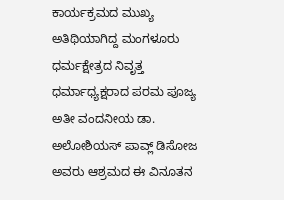ಕಾರ್ಯಕ್ರಮದ ಮುಖ್ಯ ಅತಿಥಿಯಾಗಿದ್ದ ಮಂಗಳೂರು ಧರ್ಮಕ್ಷೇತ್ರದ ನಿವೃತ್ತ ಧರ್ಮಾಧ್ಯಕ್ಷರಾದ ಪರಮ ಪೂಜ್ಯ ಅತೀ ವಂದನೀಯ ಡಾ. ಅಲೋಶಿಯಸ್ ಪಾವ್ಲ್ ಡಿಸೋಜ ಅವರು ಆಶ್ರಮದ ಈ ವಿನೂತನ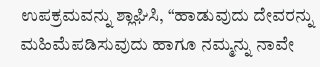ಉಪಕ್ರಮವನ್ನು ಶ್ಲಾಘಿಸಿ, “ಹಾಡುವುದು ದೇವರನ್ನು ಮಹಿಮೆಪಡಿಸುವುದು ಹಾಗೂ ನಮ್ಮನ್ನು ನಾವೇ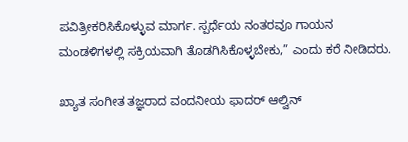ಪವಿತ್ರೀಕರಿಸಿಕೊಳ್ಳುವ ಮಾರ್ಗ. ಸ್ಪರ್ಧೆಯ ನಂತರವೂ ಗಾಯನ ಮಂಡಳಿಗಳಲ್ಲಿ ಸಕ್ರಿಯವಾಗಿ ತೊಡಗಿಸಿಕೊಳ್ಳಬೇಕು,” ಎಂದು ಕರೆ ನೀಡಿದರು.

ಖ್ಯಾತ ಸಂಗೀತ ತಜ್ಞರಾದ ವಂದನೀಯ ಫಾದರ್ ಆಲ್ವಿನ್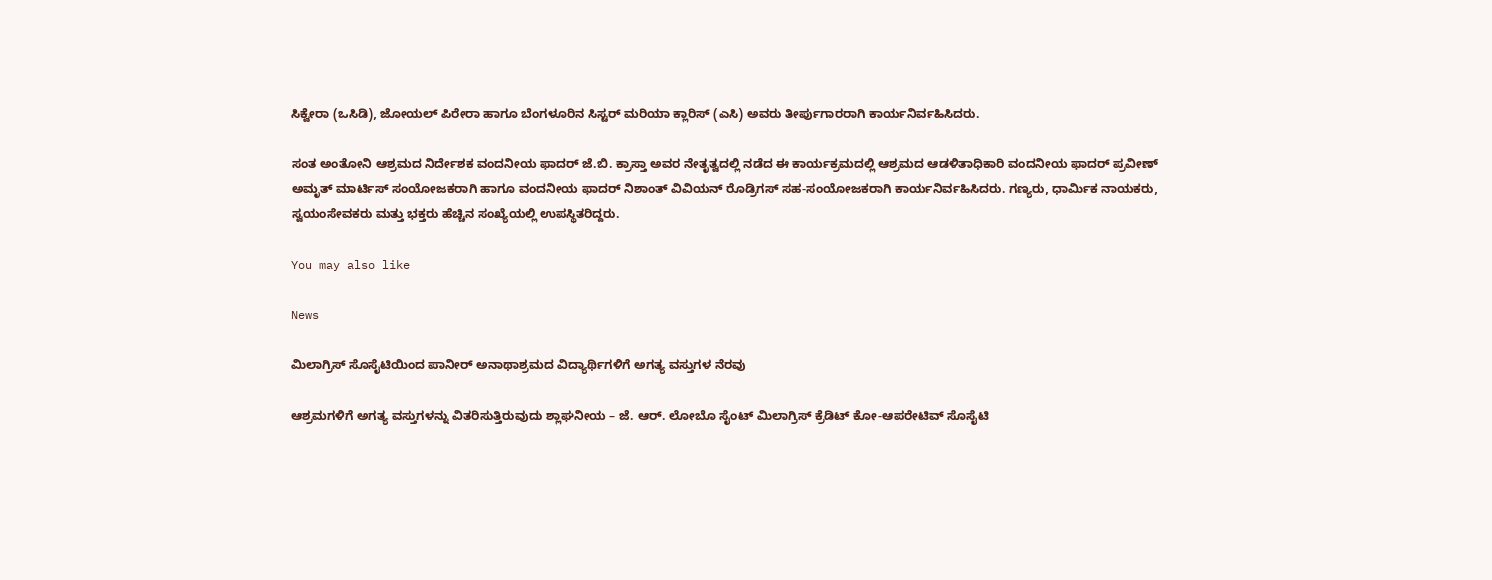ಸಿಕ್ವೇರಾ (ಒಸಿಡಿ), ಜೋಯಲ್ ಪಿರೇರಾ ಹಾಗೂ ಬೆಂಗಳೂರಿನ ಸಿಸ್ಟರ್ ಮರಿಯಾ ಕ್ಲಾರಿಸ್ (ಎಸಿ) ಅವರು ತೀರ್ಪುಗಾರರಾಗಿ ಕಾರ್ಯನಿರ್ವಹಿಸಿದರು.

ಸಂತ ಅಂತೋನಿ ಆಶ್ರಮದ ನಿರ್ದೇಶಕ ವಂದನೀಯ ಫಾದರ್ ಜೆ.ಬಿ. ಕ್ರಾಸ್ತಾ ಅವರ ನೇತೃತ್ವದಲ್ಲಿ ನಡೆದ ಈ ಕಾರ್ಯಕ್ರಮದಲ್ಲಿ ಆಶ್ರಮದ ಆಡಳಿತಾಧಿಕಾರಿ ವಂದನೀಯ ಫಾದರ್ ಪ್ರವೀಣ್ ಅಮೃತ್ ಮಾರ್ಟಿಸ್ ಸಂಯೋಜಕರಾಗಿ ಹಾಗೂ ವಂದನೀಯ ಫಾದರ್ ನಿಶಾಂತ್ ವಿವಿಯನ್ ರೊಡ್ರಿಗಸ್ ಸಹ-ಸಂಯೋಜಕರಾಗಿ ಕಾರ್ಯನಿರ್ವಹಿಸಿದರು. ಗಣ್ಯರು, ಧಾರ್ಮಿಕ ನಾಯಕರು, ಸ್ವಯಂಸೇವಕರು ಮತ್ತು ಭಕ್ತರು ಹೆಚ್ಚಿನ ಸಂಖ್ಯೆಯಲ್ಲಿ ಉಪಸ್ಥಿತರಿದ್ದರು.

You may also like

News

ಮಿಲಾಗ್ರಿಸ್ ಸೊಸೈಟಿಯಿಂದ ಪಾನೀರ್ ಅನಾಥಾಶ್ರಮದ ವಿದ್ಯಾರ್ಥಿಗಳಿಗೆ ಅಗತ್ಯ ವಸ್ತುಗಳ ನೆರವು

ಆಶ್ರಮಗಳಿಗೆ ಅಗತ್ಯ ವಸ್ತುಗಳನ್ನು ವಿತರಿಸುತ್ತಿರುವುದು ಶ್ಲಾಘನೀಯ – ಜೆ. ಆರ್. ಲೋಬೊ ಸೈಂಟ್ ಮಿಲಾಗ್ರಿಸ್ ಕ್ರೆಡಿಟ್ ಕೋ-ಆಪರೇಟಿವ್ ಸೊಸೈಟಿ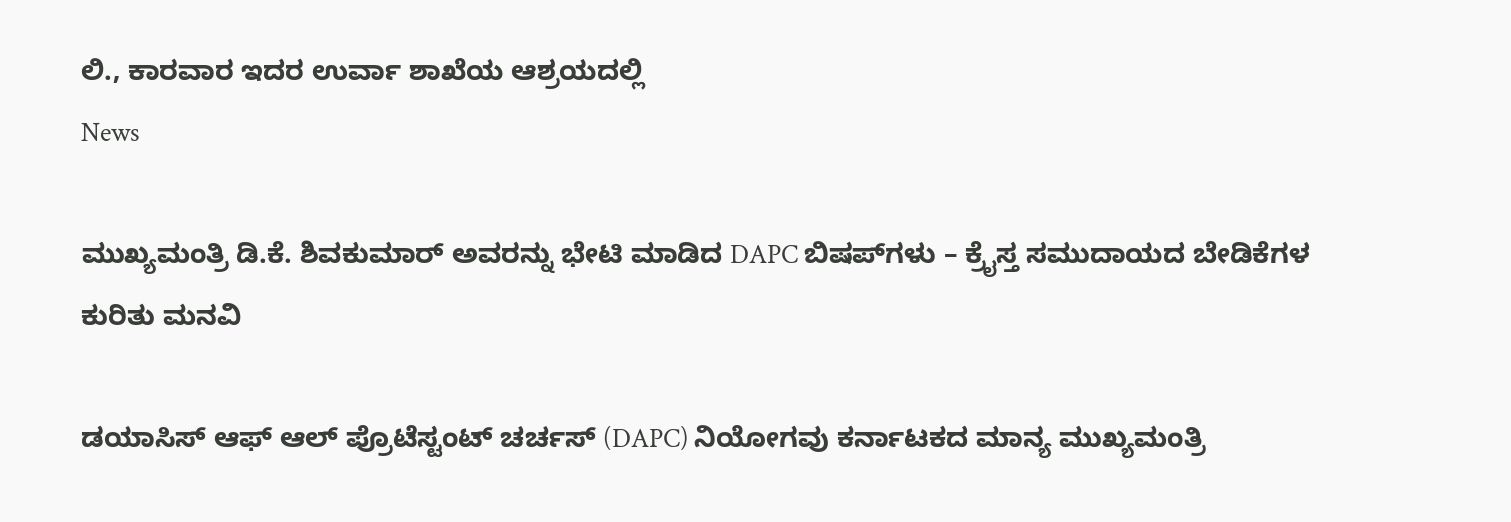ಲಿ., ಕಾರವಾರ ಇದರ ಉರ್ವಾ ಶಾಖೆಯ ಆಶ್ರಯದಲ್ಲಿ
News

ಮುಖ್ಯಮಂತ್ರಿ ಡಿ.ಕೆ. ಶಿವಕುಮಾರ್ ಅವರನ್ನು ಭೇಟಿ ಮಾಡಿದ DAPC ಬಿಷಪ್‌ಗಳು – ಕ್ರೈಸ್ತ ಸಮುದಾಯದ ಬೇಡಿಕೆಗಳ ಕುರಿತು ಮನವಿ

ಡಯಾಸಿಸ್ ಆಫ್ ಆಲ್ ಪ್ರೊಟೆಸ್ಟಂಟ್ ಚರ್ಚಸ್ (DAPC) ನಿಯೋಗವು ಕರ್ನಾಟಕದ ಮಾನ್ಯ ಮುಖ್ಯಮಂತ್ರಿ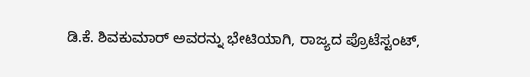ಡಿ.ಕೆ. ಶಿವಕುಮಾರ್ ಅವರನ್ನು ಭೇಟಿಯಾಗಿ, ರಾಜ್ಯದ ಪ್ರೊಟೆಸ್ಟಂಟ್,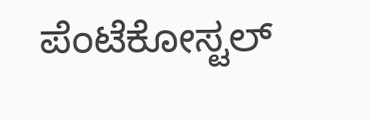ಪೆಂಟೆಕೋಸ್ಟಲ್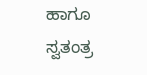ಹಾಗೂ ಸ್ವತಂತ್ರ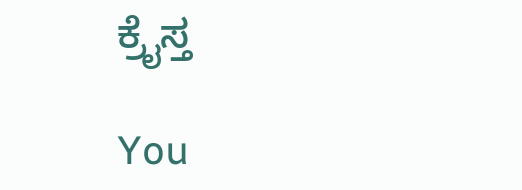ಕ್ರೈಸ್ತ

You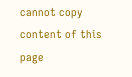cannot copy content of this page